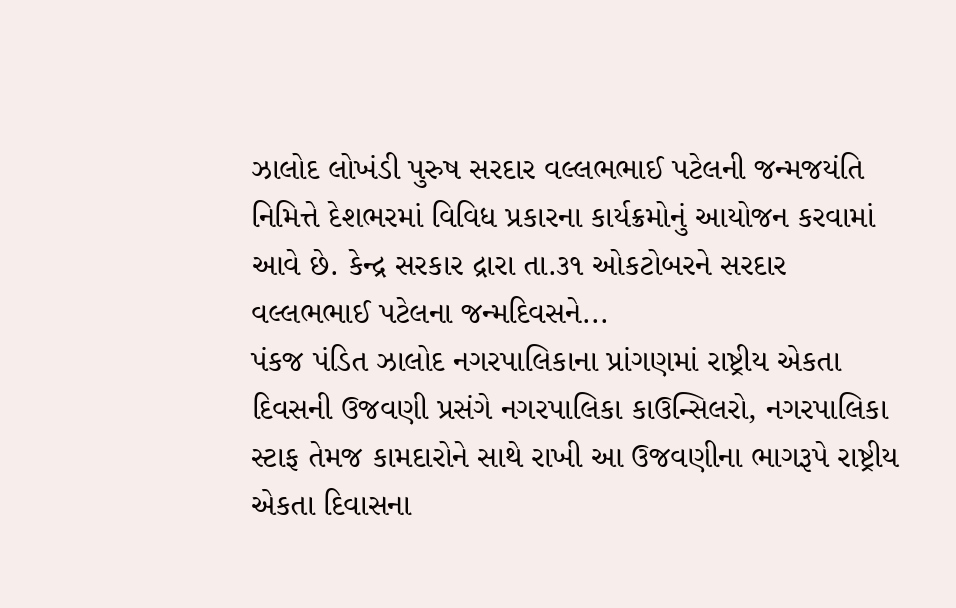ઝાલોદ લોખંડી પુરુષ સરદાર વલ્લભભાઈ પટેલની જન્મજયંતિ નિમિત્તે દેશભરમાં વિવિધ પ્રકારના કાર્યક્રમોનું આયોજન કરવામાં આવે છે. કેન્દ્ર સરકાર દ્રારા તા.૩૧ ઓકટોબરને સરદાર વલ્લભભાઈ પટેલના જન્મદિવસને...
પંકજ પંડિત ઝાલોદ નગરપાલિકાના પ્રાંગણમાં રાષ્ટ્રીય એકતા દિવસની ઉજવણી પ્રસંગે નગરપાલિકા કાઉન્સિલરો, નગરપાલિકા સ્ટાફ તેમજ કામદારોને સાથે રાખી આ ઉજવણીના ભાગરૂપે રાષ્ટ્રીય એકતા દિવાસના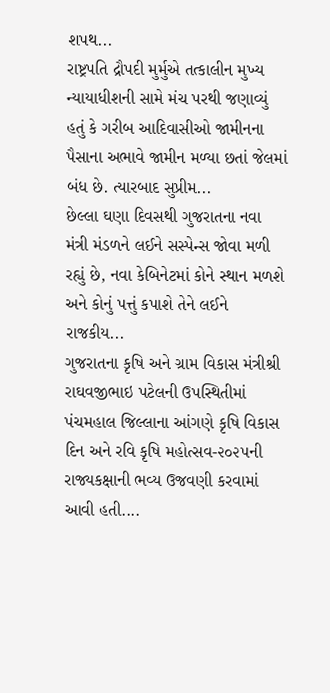શપથ...
રાષ્ટ્રપતિ દ્રૌપદી મુર્મુએ તત્કાલીન મુખ્ય ન્યાયાધીશની સામે મંચ પરથી જણાવ્યું હતું કે ગરીબ આદિવાસીઓ જામીનના પૈસાના અભાવે જામીન મળ્યા છતાં જેલમાં બંધ છે. ત્યારબાદ સુપ્રીમ...
છેલ્લા ઘણા દિવસથી ગુજરાતના નવા મંત્રી મંડળને લઈને સસ્પેન્સ જોવા મળી રહ્યું છે, નવા કેબિનેટમાં કોને સ્થાન મળશે અને કોનું પત્તું કપાશે તેને લઈને રાજકીય...
ગુજરાતના કૃષિ અને ગ્રામ વિકાસ મંત્રીશ્રી રાઘવજીભાઇ પટેલની ઉપસ્થિતીમાં પંચમહાલ જિલ્લાના આંગણે કૃષિ વિકાસ દિન અને રવિ કૃષિ મહોત્સવ-૨૦૨૫ની રાજ્યકક્ષાની ભવ્ય ઉજવણી કરવામાં આવી હતી....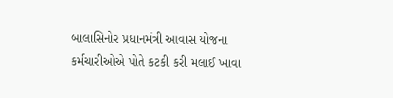બાલાસિનોર પ્રધાનમંત્રી આવાસ યોજના કર્મચારીઓએ પોતે કટકી કરી મલાઈ ખાવા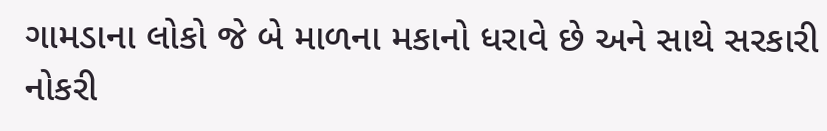ગામડાના લોકો જે બે માળના મકાનો ધરાવે છે અને સાથે સરકારી નોકરી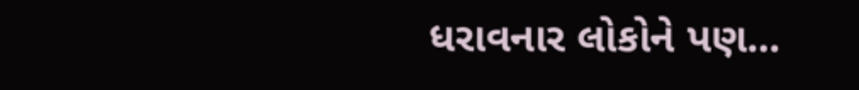ધરાવનાર લોકોને પણ...